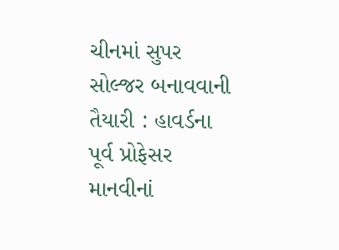ચીનમાં સુપર સોલ્જર બનાવવાની તૈયારી : હાવર્ડના પૂર્વ પ્રોફેસર માનવીનાં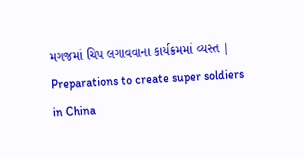મગજમાં ચિપ લગાવવાના કાર્યક્રમમાં વ્યસ્ત | Preparations to create super soldiers in China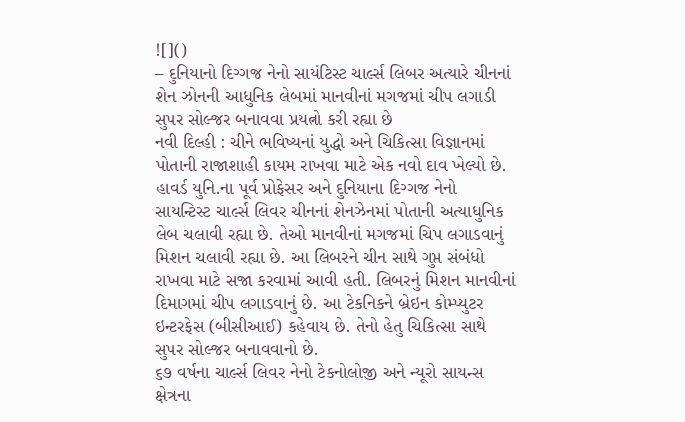![]()
– દુનિયાનો દિગ્ગજ નેનો સાયંટિસ્ટ ચાર્લ્સ લિબર અત્યારે ચીનનાં શેન ઝોનની આધુનિક લેબમાં માનવીનાં મગજમાં ચીપ લગાડી સુપર સોલ્જર બનાવવા પ્રયત્નો કરી રહ્યા છે
નવી દિલ્હી : ચીને ભવિષ્યનાં યુદ્ધો અને ચિકિત્સા વિજ્ઞાનમાં પોતાની રાજાશાહી કાયમ રાખવા માટે એક નવો દાવ ખેલ્યો છે. હાવર્ડ યુનિ.ના પૂર્વ પ્રોફેસર અને દુનિયાના દિગ્ગજ નેનો સાયન્ટિસ્ટ ચાર્લ્સ લિવર ચીનનાં શેનઝેનમાં પોતાની અત્યાધુનિક લેબ ચલાવી રહ્યા છે. તેઓ માનવીનાં મગજમાં ચિપ લગાડવાનું મિશન ચલાવી રહ્યા છે. આ લિબરને ચીન સાથે ગુપ્ત સંબંધો રાખવા માટે સજા કરવામાં આવી હતી. લિબરનું મિશન માનવીનાં દિમાગમાં ચીપ લગાડવાનું છે. આ ટેકનિકને બ્રેઇન કોમ્પ્યુટર ઇન્ટરફેસ (બીસીઆઈ) કહેવાય છે. તેનો હેતુ ચિકિત્સા સાથે સુપર સોલ્જર બનાવવાનો છે.
૬૭ વર્ષના ચાર્લ્સ લિવર નેનો ટેકનોલોજી અને ન્યૂરો સાયન્સ ક્ષેત્રના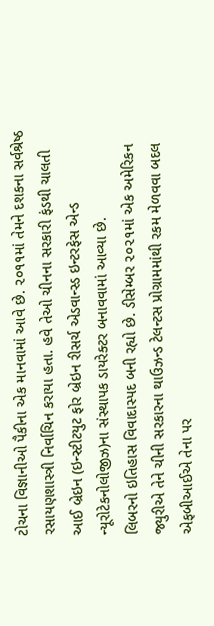ટોચના વિજ્ઞાનીઓ પૈકીના એક માનવામાં આવે છે. ૨૦૧૧માં તેમને દશકના સર્વશ્રેષ્ઠ રસાયણશાસ્ત્રી નિર્વાચિન કરાયા હતા. હવે તેઓ ચીનના સરકારી ફંડથી ચાલતી આઈ બ્રેઇન (ઇન્સ્ટીટયુટ ફોર બ્રેઇન રીસર્ચ એડવાન્સ્ડ ઇન્ટરફેસ એન્ડ ન્યૂરોટેકનોલોજીઝ)ના સંસ્થાપક ડાયરેક્ટર બનાવવામાં આવ્યા છે.
લિબરનો ઇતિહાસ વિવાદાસ્પદ બની રહ્યો છે. ડીસેમ્બર ૨૦૨૧માં એક અમેરિકન જ્યુરીએ તેને ચીની સરકારના થાઉઝન્ડ ટેલન્ટસ પ્રોગ્રામમાંથી રકમ મેળવવા બદલ એફબીઆઈએ તેના પર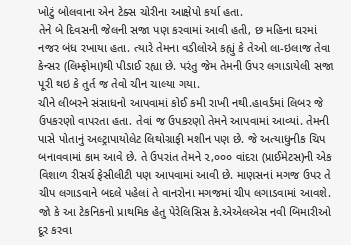ખોટું બોલવાના એન ટેક્સ ચોરીના આક્ષેપો કર્યા હતા.
તેને બે દિવસની જેલની સજા પણ કરવામાં આવી હતી, છ મહિના ઘરમાં નજર બંધ રખાયા હતા. ત્યારે તેમના વડીલોએ કહ્યું કે તેઓ લા-ઇલાજ તેવા કેન્સર (લિમ્ફોમા)થી પીડાઈ રહ્યા છે. પરંતુ જેમ તેમની ઉપર લગાડાયેલી સજા પૂરી થઇ કે તુર્ત જ તેવો ચીન ચાલ્યા ગયા.
ચીને લીબરને સંસાધનો આપવામાં કોઈ કમી રાખી નથી.હાવર્ડમાં લિબર જે ઉપકરણો વાપરતા હતા. તેવાં જ ઉપકરણો તેમને આપવામાં આવ્યાં. તેમની પાસે પોતાનું અલ્ટ્રાપાયોલેટ લિથોગ્રાફી મશીન પણ છે. જે અત્યાધુનીક ચિપ બનાવવામાં કામ આવે છે. તે ઉપરાંત તેમને ૨,૦૦૦ વાંદરા (પ્રાઈમેટસ)ની એક વિશાળ રીસર્ચ ફેસીલીટી પણ આપવામાં આવી છે. માણસનાં મગજ ઉપર તે ચીપ લગાડવાને બદલે પહેલાં તે વાનરોના મગજમાં ચીપ લગાડવામાં આવશે. જો કે આ ટેકનિકનો પ્રાથમિક હેતુ પેરેલિસિસ કે.એએલએસ નવી બિમારીઓ દૂર કરવા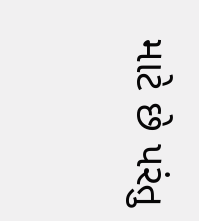માટે છે પરંતુ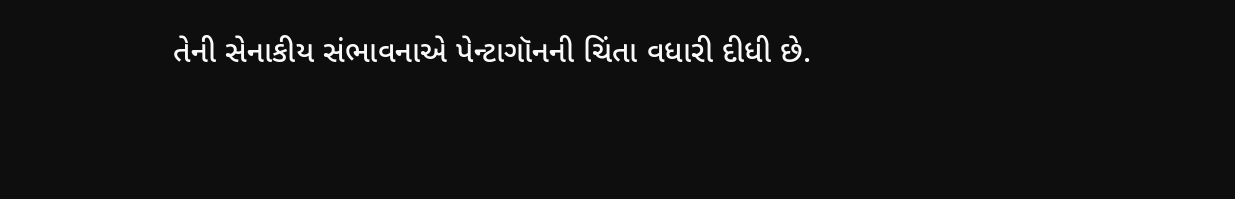તેની સેનાકીય સંભાવનાએ પેન્ટાગૉનની ચિંતા વધારી દીધી છે.